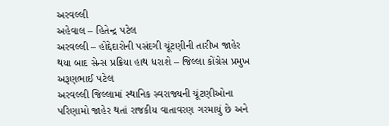અરવલ્લી
અહેવાલ – હિતેન્દ્ર પટેલ
અરવલ્લી – હોદ્દેદારોની પસંદગી ચૂંટણીની તારીખ જાહેર થયા બાદ સેન્સ પ્રક્રિયા હાથ ધરાશે – જિલ્લા કોંગ્રેસ પ્રમુખ અરૂણભાઈ પટેલ
અરવલ્લી જિલ્લામાં સ્થાનિક સ્વરાજ્યની ચૂંટણીઓના પરિણામો જાહેર થતાં રાજકીય વાતાવરણ ગરમાયું છે અને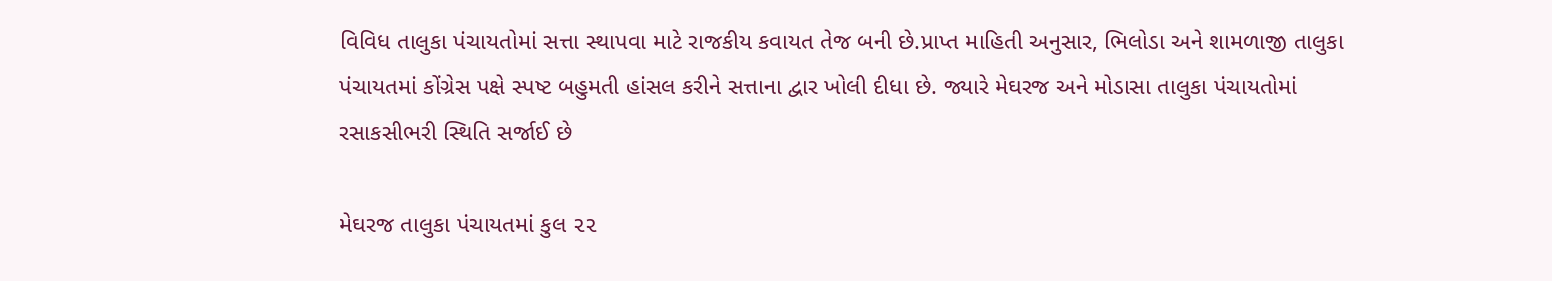વિવિધ તાલુકા પંચાયતોમાં સત્તા સ્થાપવા માટે રાજકીય કવાયત તેજ બની છે.પ્રાપ્ત માહિતી અનુસાર, ભિલોડા અને શામળાજી તાલુકા પંચાયતમાં કોંગ્રેસ પક્ષે સ્પષ્ટ બહુમતી હાંસલ કરીને સત્તાના દ્વાર ખોલી દીધા છે. જ્યારે મેઘરજ અને મોડાસા તાલુકા પંચાયતોમાં રસાકસીભરી સ્થિતિ સર્જાઈ છે

મેઘરજ તાલુકા પંચાયતમાં કુલ ૨૨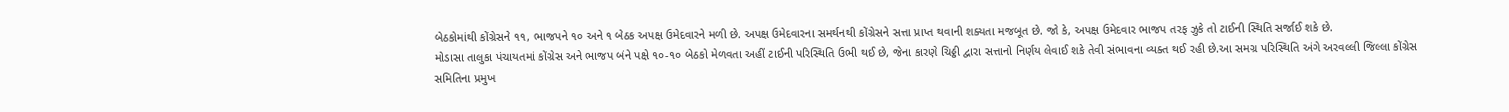બેઠકોમાંથી કોંગ્રેસને ૧૧, ભાજપને ૧૦ અને ૧ બેઠક અપક્ષ ઉમેદવારને મળી છે. અપક્ષ ઉમેદવારના સમર્થનથી કોંગ્રેસને સત્તા પ્રાપ્ત થવાની શક્યતા મજબૂત છે. જો કે, અપક્ષ ઉમેદવાર ભાજપ તરફ ઝુકે તો ટાઈની સ્થિતિ સર્જાઈ શકે છે.
મોડાસા તાલુકા પંચાયતમાં કોંગ્રેસ અને ભાજપ બંને પક્ષે ૧૦-૧૦ બેઠકો મેળવતા અહીં ટાઈની પરિસ્થિતિ ઉભી થઈ છે, જેના કારણે ચિઠ્ઠી દ્વારા સત્તાનો નિર્ણય લેવાઈ શકે તેવી સંભાવના વ્યક્ત થઈ રહી છે.આ સમગ્ર પરિસ્થિતિ અંગે અરવલ્લી જિલ્લા કોંગ્રેસ સમિતિના પ્રમુખ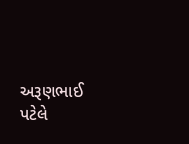અરૂણભાઈ પટેલે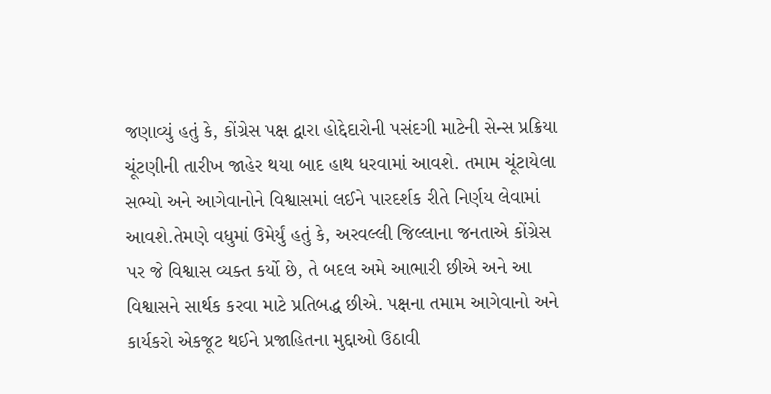જણાવ્યું હતું કે, કોંગ્રેસ પક્ષ દ્વારા હોદ્દેદારોની પસંદગી માટેની સેન્સ પ્રક્રિયા ચૂંટણીની તારીખ જાહેર થયા બાદ હાથ ધરવામાં આવશે. તમામ ચૂંટાયેલા સભ્યો અને આગેવાનોને વિશ્વાસમાં લઈને પારદર્શક રીતે નિર્ણય લેવામાં આવશે.તેમણે વધુમાં ઉમેર્યું હતું કે, અરવલ્લી જિલ્લાના જનતાએ કોંગ્રેસ પર જે વિશ્વાસ વ્યક્ત કર્યો છે, તે બદલ અમે આભારી છીએ અને આ વિશ્વાસને સાર્થક કરવા માટે પ્રતિબદ્ધ છીએ. પક્ષના તમામ આગેવાનો અને કાર્યકરો એકજૂટ થઈને પ્રજાહિતના મુદ્દાઓ ઉઠાવી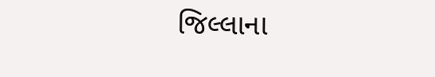જિલ્લાના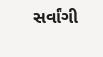સર્વાંગી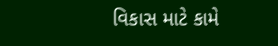વિકાસ માટે કામે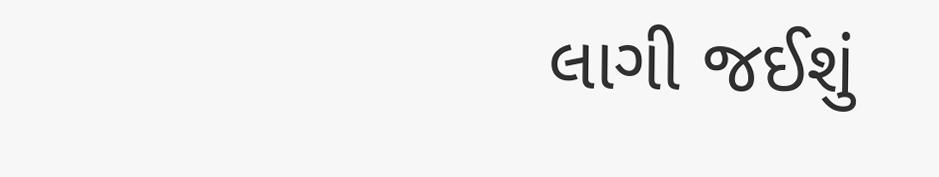લાગી જઈશું